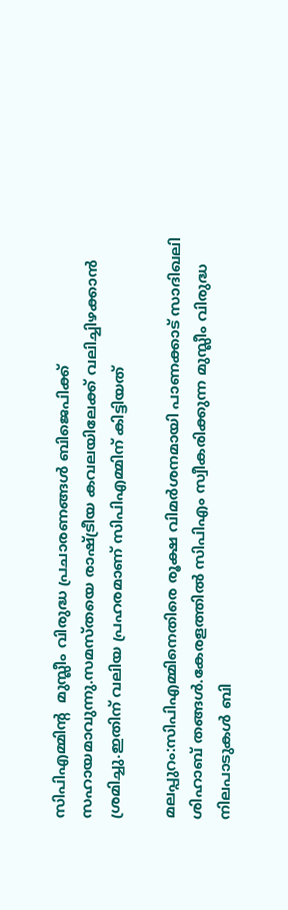സിപിഎമ്മിന്‍റ  മുസ്ലീം വിരുദ്ധ പ്രചാരണങ്ങൾ ബിജെപിക്ക് സഹായമാവുന്നു.സമസ്തയെ രാഷ്ട്രീയ കവലയിലേക്ക് വലിച്ചിഴക്കാൻ  ശ്രമിച്ചു.ഇതിന് വലിയ പ്രഹരമാണ് സിപിഎമ്മിന് കിട്ടിയത്

മലപ്പുറം:സിപിഎമ്മിനെതിരെ രൂക്ഷ വിമർശനമായി പാണക്കാട് സാദിഖലി ശിഹാബ് തങ്ങള്‍.കേരളത്തില്‍ സിപിഎം സ്വീകരിക്കുന്ന മുസ്ലീം വിരുദ്ധ നിലപാടുകള്‍ ബി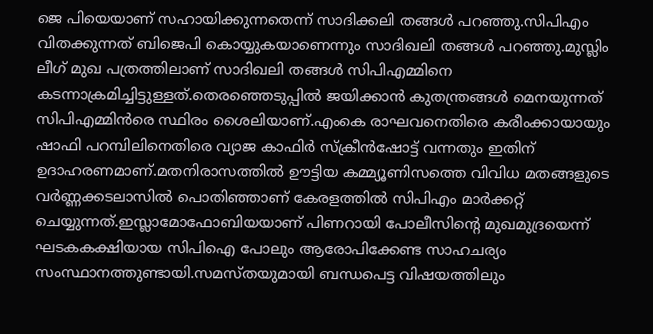ജെ പിയെയാണ് സഹായിക്കുന്നതെന്ന് സാദിക്കലി തങ്ങള്‍ പറഞ്ഞു.സിപിഎം വിതക്കുന്നത് ബിജെപി കൊയ്യുകയാണെന്നും സാദിഖലി തങ്ങള്‍ പറഞ്ഞു.മുസ്ലിം ലീഗ് മുഖ പത്രത്തിലാണ് സാദിഖലി തങ്ങള്‍ സിപിഎമ്മിനെ കടന്നാക്രമിച്ചിട്ടുള്ളത്.തെരഞ്ഞെടുപ്പിൽ ജയിക്കാൻ കുതന്ത്രങ്ങൾ മെനയുന്നത് സിപിഎമ്മിന്‍രെ സ്ഥിരം ശൈലിയാണ്.എംകെ രാഘവനെതിരെ കരീംക്കായായും ഷാഫി പറമ്പിലിനെതിരെ വ്യാജ കാഫിര്‍ സ്ക്രീൻഷോട്ട് വന്നതും ഇതിന് ഉദാഹരണമാണ്.മതനിരാസത്തിൽ ഊട്ടിയ കമ്മ്യൂണിസത്തെ വിവിധ മതങ്ങളുടെ വർണ്ണക്കടലാസിൽ പൊതിഞ്ഞാണ് കേരളത്തിൽ സിപിഎം മാർക്കറ്റ് ചെയ്യുന്നത്.ഇസ്ലാമോഫോബിയയാണ് പിണറായി പോലീസിന്റെ മുഖമുദ്രയെന്ന് ഘടകകക്ഷിയായ സിപിഐ പോലും ആരോപിക്കേണ്ട സാഹചര്യം സംസ്ഥാനത്തുണ്ടായി.സമസ്തയുമായി ബന്ധപെട്ട വിഷയത്തിലും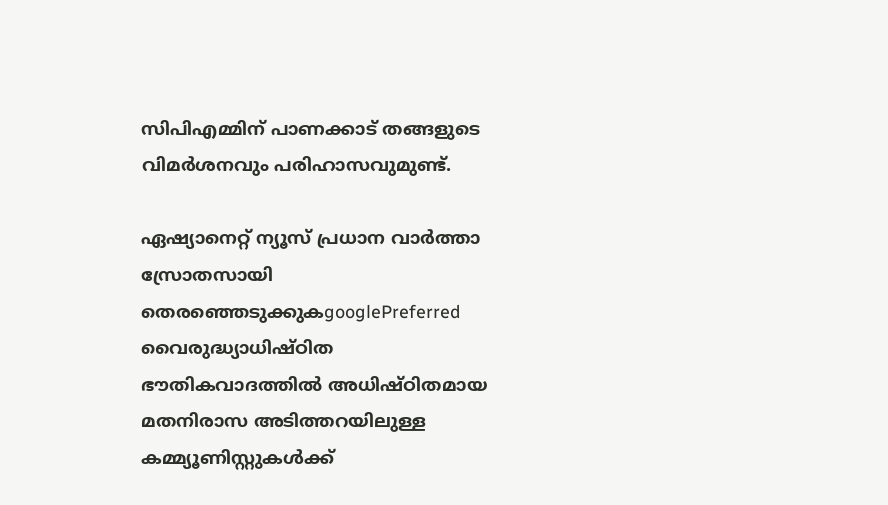സിപിഎമ്മിന് പാണക്കാട് തങ്ങളുടെ വിമര്‍ശനവും പരിഹാസവുമുണ്ട്.

ഏഷ്യാനെറ്റ് ന്യൂസ് പ്രധാന വാർത്താ സ്രോതസായി തെരഞ്ഞെടുക്കുകgooglePreferred
വൈരുദ്ധ്യാധിഷ്ഠിത ഭൗതികവാദത്തിൽ അധിഷ്ഠിതമായ മതനിരാസ അടിത്തറയിലുള്ള കമ്മ്യൂണിസ്റ്റുകൾക്ക്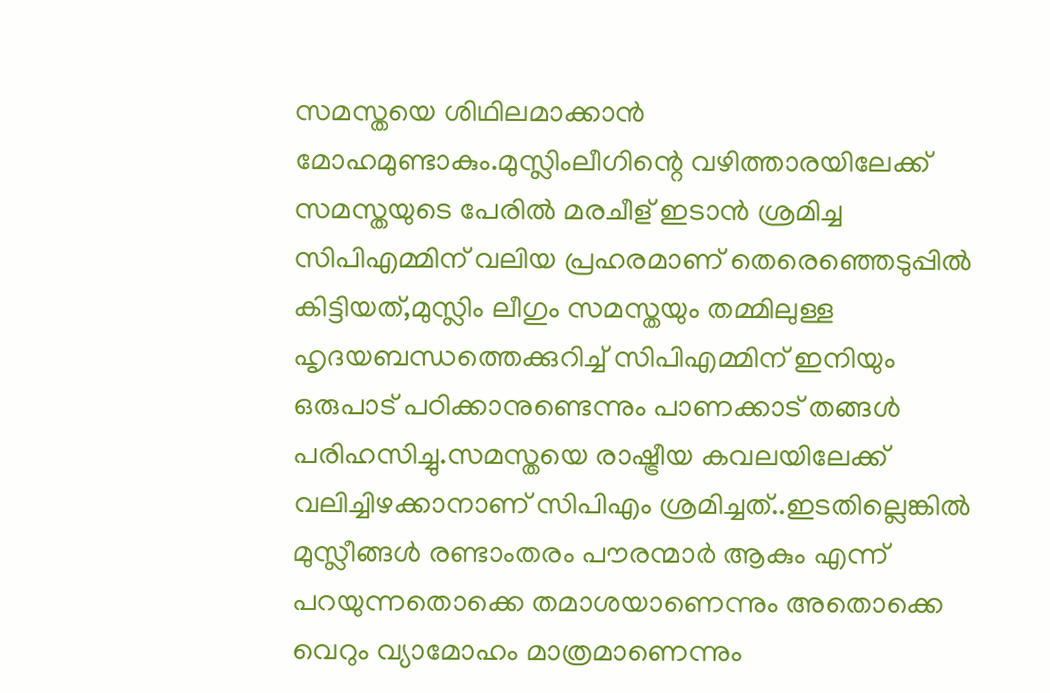സമസ്തയെ ശിഥിലമാക്കാൻ മോഹമുണ്ടാകും.മുസ്ലിംലീഗിന്റെ വഴിത്താരയിലേക്ക് സമസ്തയുടെ പേരിൽ മരചീള് ഇടാൻ ശ്രമിച്ച സിപിഎമ്മിന് വലിയ പ്രഹരമാണ് തെരെഞ്ഞെടുപ്പില്‍ കിട്ടിയത്,മുസ്ലിം ലീഗും സമസ്തയും തമ്മിലുള്ള ഹൃദയബന്ധത്തെക്കുറിച്ച് സിപിഎമ്മിന് ഇനിയും ഒരുപാട് പഠിക്കാനുണ്ടെന്നും പാണക്കാട് തങ്ങള്‍ പരിഹസിച്ചു.സമസ്തയെ രാഷ്ട്രീയ കവലയിലേക്ക് വലിച്ചിഴക്കാനാണ് സിപിഎം ശ്രമിച്ചത്..ഇടതില്ലെങ്കിൽ മുസ്ലീങ്ങൾ രണ്ടാംതരം പൗരന്മാർ ആകും എന്ന് പറയുന്നതൊക്കെ തമാശയാണെന്നും അതൊക്കെ വെറും വ്യാമോഹം മാത്രമാണെന്നും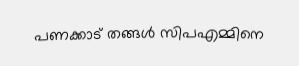പണക്കാട് തങ്ങള്‍ സിപഎമ്മിനെ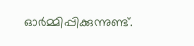ഓര്‍മ്മിപ്പിക്കുന്നുണ്ട്.